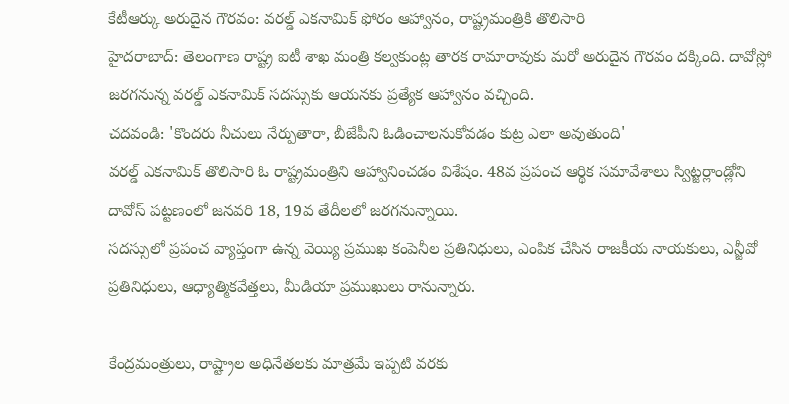కేటీఆర్కు అరుదైన గౌరవం: వరల్డ్ ఎకనామిక్ ఫోరం ఆహ్వానం, రాష్ట్రమంత్రికి తొలిసారి
హైదరాబాద్: తెలంగాణ రాష్ట్ర ఐటీ శాఖ మంత్రి కల్వకుంట్ల తారక రామారావుకు మరో అరుదైన గౌరవం దక్కింది. దావోస్లో జరగనున్న వరల్డ్ ఎకనామిక్ సదస్సుకు ఆయనకు ప్రత్యేక ఆహ్వానం వచ్చింది.
చదవండి: 'కొందరు నీచులు నేర్పుతారా, బీజేపీని ఓడించాలనుకోవడం కుట్ర ఎలా అవుతుంది'
వరల్డ్ ఎకనామిక్ తొలిసారి ఓ రాష్ట్రమంత్రిని ఆహ్వానించడం విశేషం. 48వ ప్రపంచ ఆర్థిక సమావేశాలు స్విట్జర్లాండ్లోని దావోస్ పట్టణంలో జనవరి 18, 19వ తేదీలలో జరగనున్నాయి.
సదస్సులో ప్రపంచ వ్యాప్తంగా ఉన్న వెయ్యి ప్రముఖ కంపెనీల ప్రతినిధులు, ఎంపిక చేసిన రాజకీయ నాయకులు, ఎన్జీవో ప్రతినిధులు, ఆధ్యాత్మికవేత్తలు, మీడియా ప్రముఖులు రానున్నారు.

కేంద్రమంత్రులు, రాష్ట్రాల అధినేతలకు మాత్రమే ఇప్పటి వరకు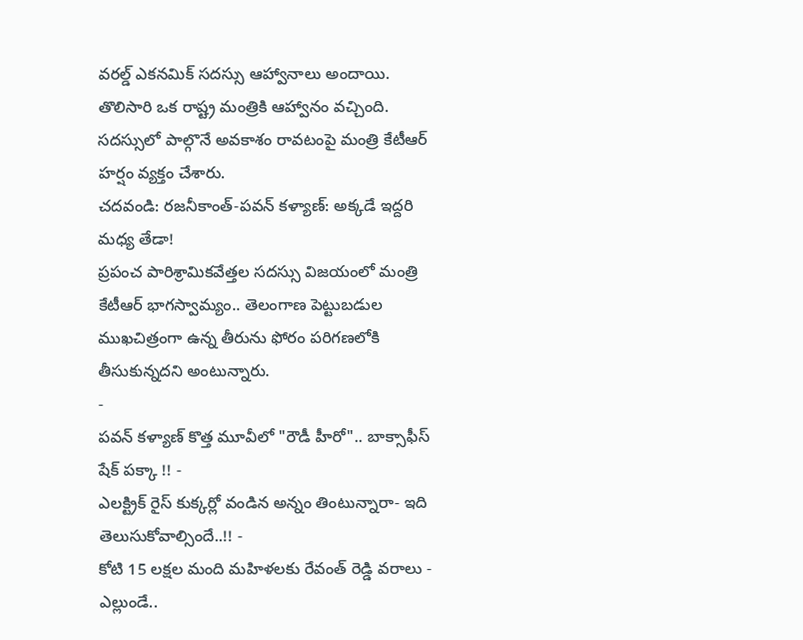వరల్డ్ ఎకనమిక్ సదస్సు ఆహ్వానాలు అందాయి. తొలిసారి ఒక రాష్ట్ర మంత్రికి ఆహ్వానం వచ్చింది. సదస్సులో పాల్గొనే అవకాశం రావటంపై మంత్రి కేటీఆర్ హర్షం వ్యక్తం చేశారు.
చదవండి: రజనీకాంత్-పవన్ కళ్యాణ్: అక్కడే ఇద్దరి మధ్య తేడా!
ప్రపంచ పారిశ్రామికవేత్తల సదస్సు విజయంలో మంత్రి కేటీఆర్ భాగస్వామ్యం.. తెలంగాణ పెట్టుబడుల ముఖచిత్రంగా ఉన్న తీరును ఫోరం పరిగణలోకి తీసుకున్నదని అంటున్నారు.
-
పవన్ కళ్యాణ్ కొత్త మూవీలో "రౌడీ హీరో".. బాక్సాఫీస్ షేక్ పక్కా !! -
ఎలక్ట్రిక్ రైస్ కుక్కర్లో వండిన అన్నం తింటున్నారా- ఇది తెలుసుకోవాల్సిందే..!! -
కోటి 15 లక్షల మంది మహిళలకు రేవంత్ రెడ్డి వరాలు -
ఎల్లుండే..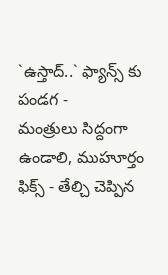`ఉస్తాద్..` ఫ్యాన్స్ కు పండగ -
మంత్రులు సిద్దంగా ఉండాలి, ముహూర్తం ఫిక్స్ - తేల్చి చెప్పిన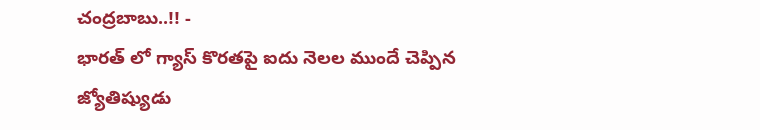చంద్రబాబు..!! -
భారత్ లో గ్యాస్ కొరతపై ఐదు నెలల ముందే చెప్పిన జ్యోతిష్యుడు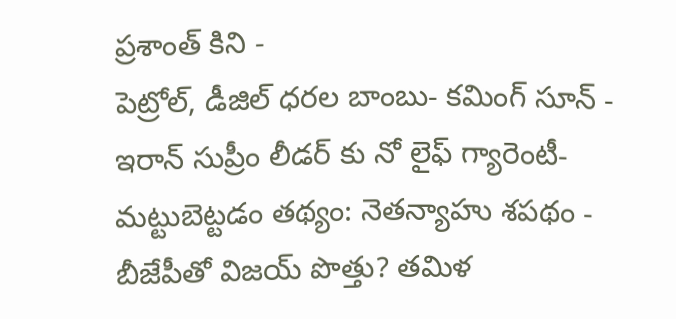ప్రశాంత్ కిని -
పెట్రోల్, డీజిల్ ధరల బాంబు- కమింగ్ సూన్ -
ఇరాన్ సుప్రీం లీడర్ కు నో లైఫ్ గ్యారెంటీ- మట్టుబెట్టడం తథ్యం: నెతన్యాహు శపథం -
బీజేపీతో విజయ్ పొత్తు? తమిళ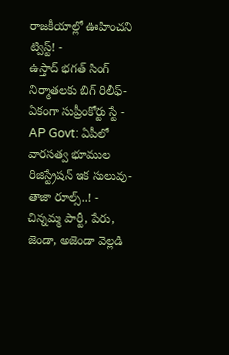రాజకీయాల్లో ఊహించని ట్విస్ట్! -
ఉస్తాద్ భగత్ సింగ్ నిర్మాతలకు బిగ్ రిలీఫ్- ఏకంగా సుప్రీంకోర్టు స్టే -
AP Govt: ఏపీలో వారసత్వ భూముల రిజిస్ట్రేషన్ ఇక సులువు-తాజా రూల్స్..! -
చిన్నమ్మ పార్టీ, పేరు, జెండా, అజెండా వెల్లడి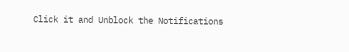Click it and Unblock the Notifications